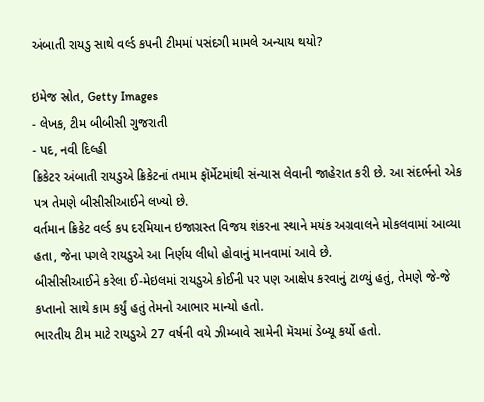અંબાતી રાયડુ સાથે વર્લ્ડ કપની ટીમમાં પસંદગી મામલે અન્યાય થયો?

ઇમેજ સ્રોત, Getty Images
- લેખક, ટીમ બીબીસી ગુજરાતી
- પદ, નવી દિલ્હી
ક્રિકેટર અંબાતી રાયડુએ ક્રિકેટનાં તમામ ફૉર્મેટમાંથી સંન્યાસ લેવાની જાહેરાત કરી છે. આ સંદર્ભનો એક પત્ર તેમણે બીસીસીઆઈને લખ્યો છે.
વર્તમાન ક્રિકેટ વર્લ્ડ કપ દરમિયાન ઇજાગ્રસ્ત વિજય શંકરના સ્થાને મયંક અગ્રવાલને મોકલવામાં આવ્યા હતા, જેના પગલે રાયડુએ આ નિર્ણય લીધો હોવાનું માનવામાં આવે છે.
બીસીસીઆઈને કરેલા ઈ-મેઇલમાં રાયડુએ કોઈની પર પણ આક્ષેપ કરવાનું ટાળ્યું હતું, તેમણે જે-જે કપ્તાનો સાથે કામ કર્યું હતું તેમનો આભાર માન્યો હતો.
ભારતીય ટીમ માટે રાયડુએ 27 વર્ષની વયે ઝીમ્બાવે સામેની મૅચમાં ડેબ્યૂ કર્યો હતો.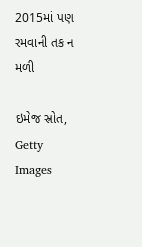2015માં પણ રમવાની તક ન મળી

ઇમેજ સ્રોત, Getty Images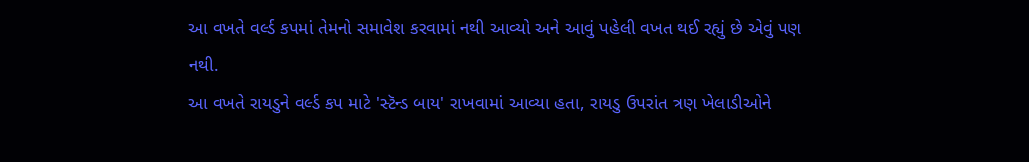આ વખતે વર્લ્ડ કપમાં તેમનો સમાવેશ કરવામાં નથી આવ્યો અને આવું પહેલી વખત થઈ રહ્યું છે એવું પણ નથી.
આ વખતે રાયડુને વર્લ્ડ કપ માટે 'સ્ટૅન્ડ બાય' રાખવામાં આવ્યા હતા, રાયડુ ઉપરાંત ત્રણ ખેલાડીઓને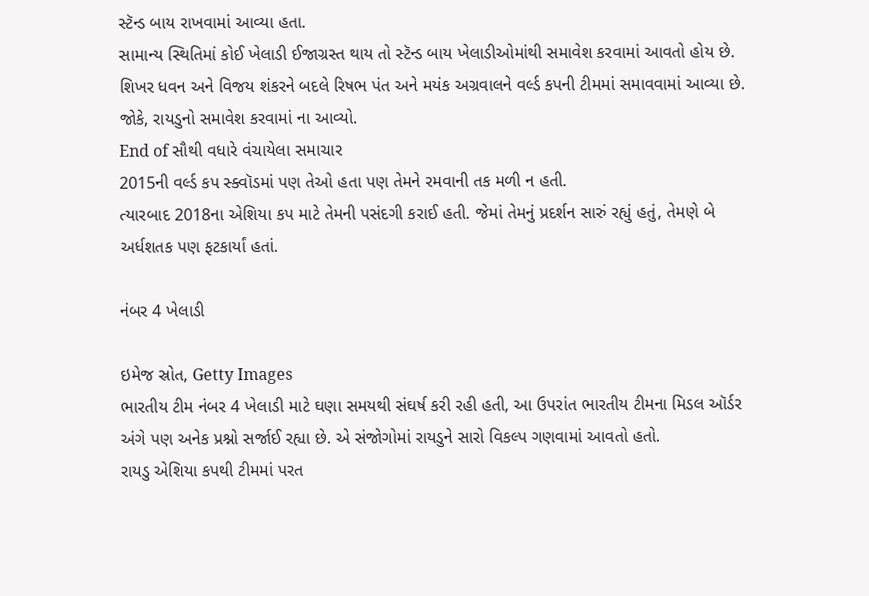સ્ટૅન્ડ બાય રાખવામાં આવ્યા હતા.
સામાન્ય સ્થિતિમાં કોઈ ખેલાડી ઈજાગ્રસ્ત થાય તો સ્ટૅન્ડ બાય ખેલાડીઓમાંથી સમાવેશ કરવામાં આવતો હોય છે.
શિખર ધવન અને વિજય શંકરને બદલે રિષભ પંત અને મયંક અગ્રવાલને વર્લ્ડ કપની ટીમમાં સમાવવામાં આવ્યા છે. જોકે, રાયડુનો સમાવેશ કરવામાં ના આવ્યો.
End of સૌથી વધારે વંચાયેલા સમાચાર
2015ની વર્લ્ડ કપ સ્ક્વૉડમાં પણ તેઓ હતા પણ તેમને રમવાની તક મળી ન હતી.
ત્યારબાદ 2018ના એશિયા કપ માટે તેમની પસંદગી કરાઈ હતી. જેમાં તેમનું પ્રદર્શન સારું રહ્યું હતું, તેમણે બે અર્ધશતક પણ ફટકાર્યાં હતાં.

નંબર 4 ખેલાડી

ઇમેજ સ્રોત, Getty Images
ભારતીય ટીમ નંબર 4 ખેલાડી માટે ઘણા સમયથી સંઘર્ષ કરી રહી હતી, આ ઉપરાંત ભારતીય ટીમના મિડલ ઑર્ડર અંગે પણ અનેક પ્રશ્નો સર્જાઈ રહ્યા છે. એ સંજોગોમાં રાયડુને સારો વિકલ્પ ગણવામાં આવતો હતો.
રાયડુ એશિયા કપથી ટીમમાં પરત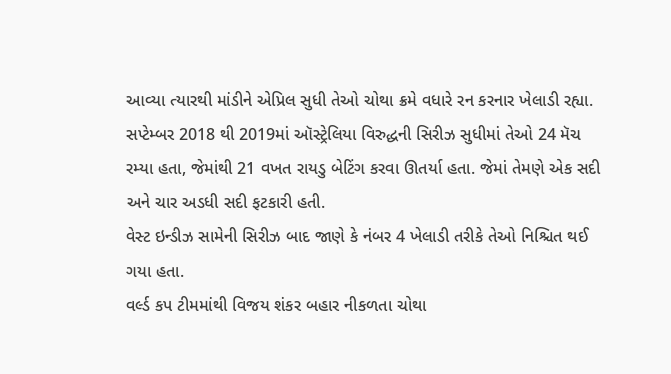આવ્યા ત્યારથી માંડીને એપ્રિલ સુધી તેઓ ચોથા ક્રમે વધારે રન કરનાર ખેલાડી રહ્યા.
સપ્ટેમ્બર 2018 થી 2019માં ઑસ્ટ્રેલિયા વિરુદ્ધની સિરીઝ સુધીમાં તેઓ 24 મૅચ રમ્યા હતા, જેમાંથી 21 વખત રાયડુ બેટિંગ કરવા ઊતર્યા હતા. જેમાં તેમણે એક સદી અને ચાર અડધી સદી ફટકારી હતી.
વેસ્ટ ઇન્ડીઝ સામેની સિરીઝ બાદ જાણે કે નંબર 4 ખેલાડી તરીકે તેઓ નિશ્ચિત થઈ ગયા હતા.
વર્લ્ડ કપ ટીમમાંથી વિજય શંકર બહાર નીકળતા ચોથા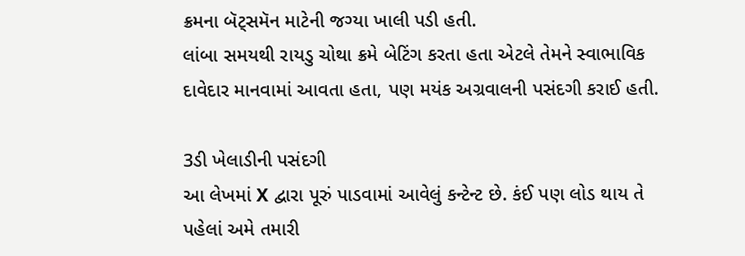ક્રમના બૅટ્સમૅન માટેની જગ્યા ખાલી પડી હતી.
લાંબા સમયથી રાયડુ ચોથા ક્રમે બેટિંગ કરતા હતા એટલે તેમને સ્વાભાવિક દાવેદાર માનવામાં આવતા હતા, પણ મયંક અગ્રવાલની પસંદગી કરાઈ હતી.

3ડી ખેલાડીની પસંદગી
આ લેખમાં X દ્વારા પૂરું પાડવામાં આવેલું કન્ટેન્ટ છે. કંઈ પણ લોડ થાય તે પહેલાં અમે તમારી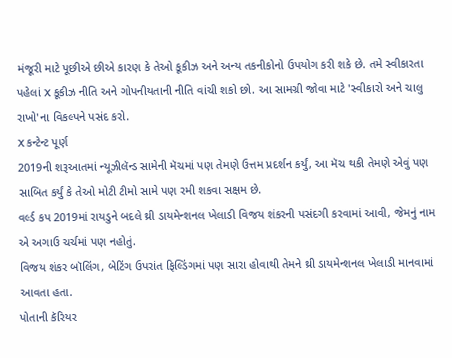મંજૂરી માટે પૂછીએ છીએ કારણ કે તેઓ કૂકીઝ અને અન્ય તકનીકોનો ઉપયોગ કરી શકે છે. તમે સ્વીકારતા પહેલાં X કૂકીઝ નીતિ અને ગોપનીયતાની નીતિ વાંચી શકો છો. આ સામગ્રી જોવા માટે 'સ્વીકારો અને ચાલુ રાખો'ના વિકલ્પને પસંદ કરો.
X કન્ટેન્ટ પૂર્ણ
2019ની શરૂઆતમાં ન્યૂઝીલૅન્ડ સામેની મૅચમાં પણ તેમણે ઉત્તમ પ્રદર્શન કર્યું, આ મૅચ થકી તેમણે એવું પણ સાબિત કર્યું કે તેઓ મોટી ટીમો સામે પણ રમી શકવા સક્ષમ છે.
વર્લ્ડ કપ 2019માં રાયડુને બદલે થ્રી ડાયમેન્શનલ ખેલાડી વિજય શંકરની પસંદગી કરવામાં આવી, જેમનું નામ એ અગાઉ ચર્ચમાં પણ નહોતું.
વિજય શંકર બૉલિંગ, બેટિંગ ઉપરાંત ફિલ્ડિંગમાં પણ સારા હોવાથી તેમને થ્રી ડાયમેન્શનલ ખેલાડી માનવામાં આવતા હતા.
પોતાની કૅરિયર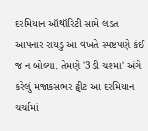દરમિયાન ઑથૉરિટી સામે લડત આપનાર રાયડુ આ વખતે સ્પષ્ટપણે કંઈ જ ન બોલ્યા. તેમણે '3ડી ચશ્મા' અંગે કરેલું મજાકસભર ટ્વીટ આ દરમિયાન ચર્ચામાં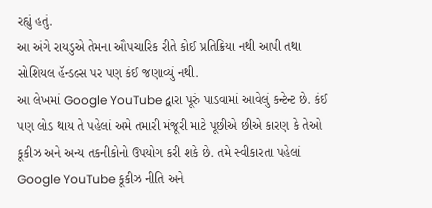રહ્યું હતું.
આ અંગે રાયડુએ તેમના ઔપચારિક રીતે કોઈ પ્રતિક્રિયા નથી આપી તથા સોશિયલ હૅન્ડલ્સ પર પણ કંઈ જણાવ્યું નથી.
આ લેખમાં Google YouTube દ્વારા પૂરું પાડવામાં આવેલું કન્ટેન્ટ છે. કંઈ પણ લોડ થાય તે પહેલાં અમે તમારી મંજૂરી માટે પૂછીએ છીએ કારણ કે તેઓ કૂકીઝ અને અન્ય તકનીકોનો ઉપયોગ કરી શકે છે. તમે સ્વીકારતા પહેલાં Google YouTube કૂકીઝ નીતિ અને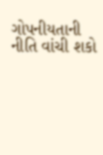ગોપનીયતાની નીતિ વાંચી શકો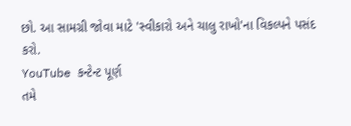છો. આ સામગ્રી જોવા માટે 'સ્વીકારો અને ચાલુ રાખો'ના વિકલ્પને પસંદ કરો.
YouTube કન્ટેન્ટ પૂર્ણ
તમે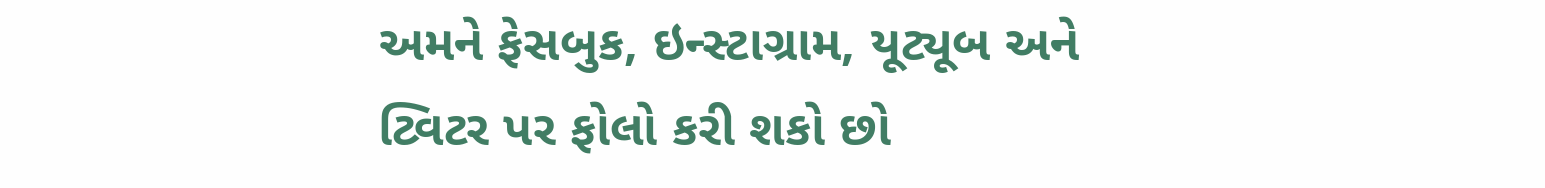અમને ફેસબુક, ઇન્સ્ટાગ્રામ, યૂટ્યૂબ અને ટ્વિટર પર ફોલો કરી શકો છો